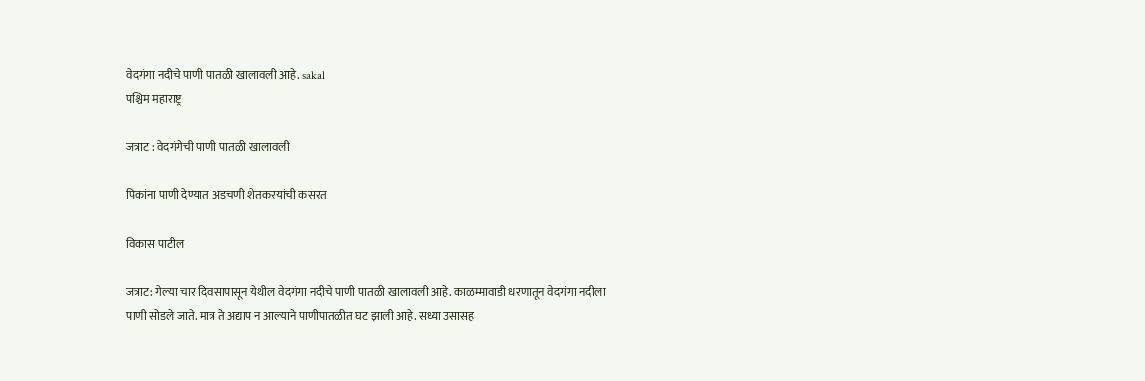वेदगंगा नदीचे पाणी पातळी खालावली आहे. sakal
पश्चिम महाराष्ट्र

जत्राट : वेदगंगेची पाणी पातळी खालावली

पिकांना पाणी देण्यात अडचणी शेतकरयांची कसरत

विकास पाटील

जत्राट: गेल्या चार दिवसापासून येथील वेदगंगा नदीचे पाणी पातळी खालावली आहे. काळम्मावाडी धरणातून वेदगंगा नदीला पाणी सोडले जाते. मात्र ते अद्याप न आल्याने पाणीपातळीत घट झाली आहे. सध्या उसासह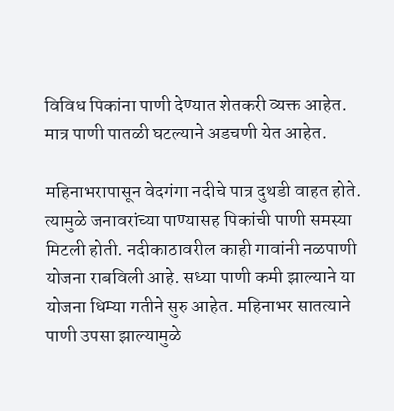विविध पिकांना पाणी देण्यात शेतकरी व्यक्त आहेत. मात्र पाणी पातळी घटल्याने अडचणी येत आहेत.

महिनाभरापासून वेदगंगा नदीचे पात्र दुथडी वाहत होते. त्यामुळे जनावरांच्या पाण्यासह पिकांची पाणी समस्या मिटली होती. नदीकाठावरील काही गावांनी नळपाणी योजना राबविली आहे. सध्या पाणी कमी झाल्याने या योजना धिम्या गतीने सुरु आहेत. महिनाभर सातत्याने पाणी उपसा झाल्यामुळे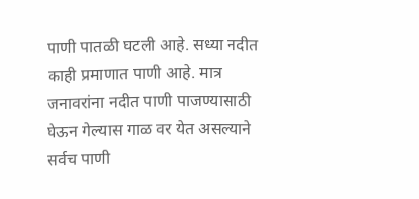पाणी पातळी घटली आहे. सध्या नदीत काही प्रमाणात पाणी आहे. मात्र जनावरांना नदीत पाणी पाजण्यासाठी घेऊन गेल्यास गाळ वर येत असल्याने सर्वच पाणी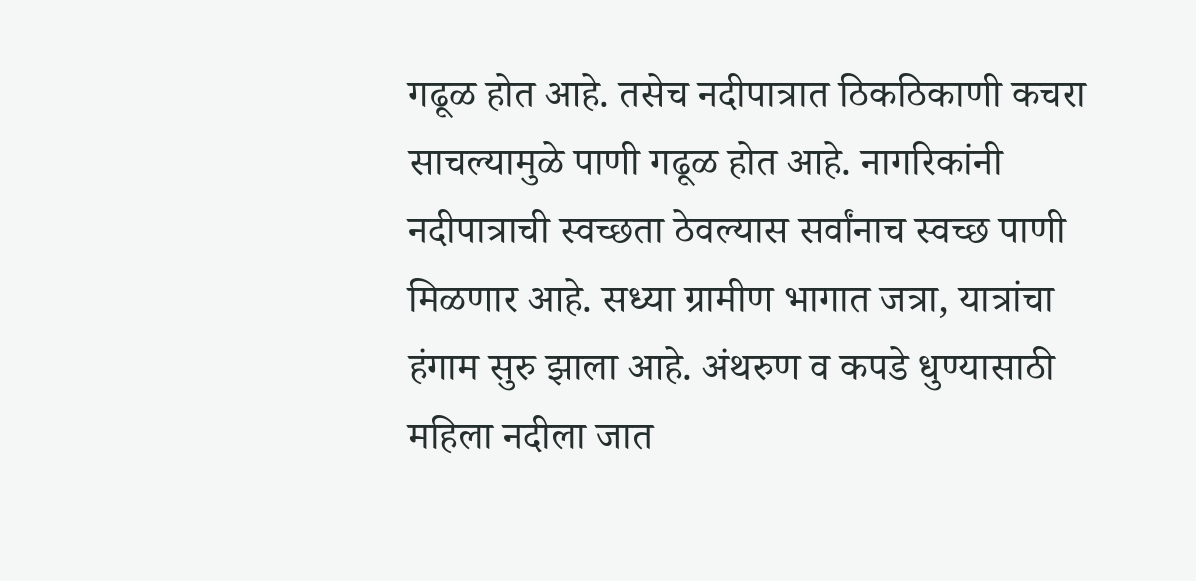गढूळ होत आहे. तसेच नदीपात्रात ठिकठिकाणी कचरा साचल्यामुळे पाणी गढूळ होत आहे. नागरिकांनी नदीपात्राची स्वच्छता ठेवल्यास सर्वांनाच स्वच्छ पाणी मिळणार आहे. सध्या ग्रामीण भागात जत्रा, यात्रांचा हंगाम सुरु झाला आहे. अंथरुण व कपडे धुण्यासाठी महिला नदीला जात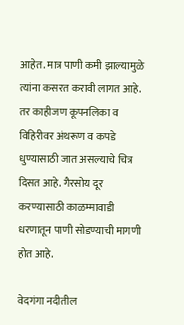आहेत. मात्र पाणी कमी झाल्यामुळे त्यांना कसरत करावी लागत आहे. तर काहीजण कूपनलिका व विहिरीवर अंथरूण व कपडे धुण्यासाठी जात असल्याचे चित्र दिसत आहे. गैरसोय दूर करण्यासाठी काळम्मावाडी धरणातून पाणी सोडण्याची मागणी होत आहे.

वेदगंगा नदीतील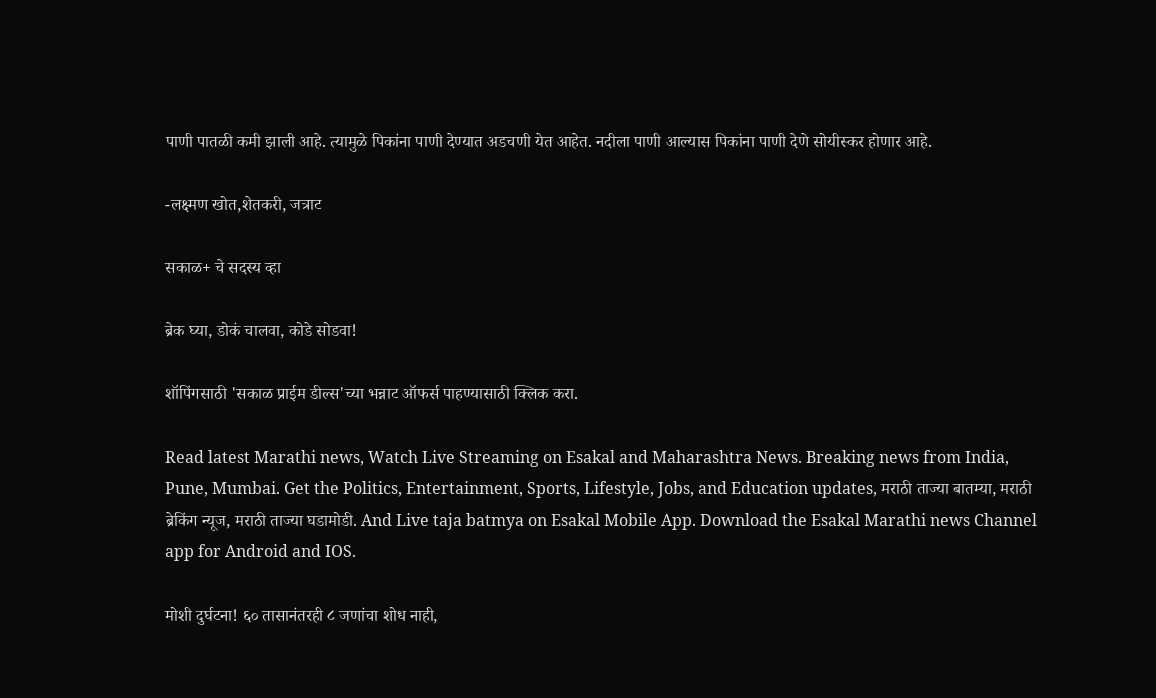पाणी पातळी कमी झाली आहे. त्यामुळे पिकांना पाणी देण्यात अडचणी येत आहेत. नदीला पाणी आल्यास पिकांना पाणी देणे सोयीस्कर होणार आहे.

-लक्ष्मण खोत,शेतकरी, जत्राट

सकाळ+ चे सदस्य व्हा

ब्रेक घ्या, डोकं चालवा, कोडे सोडवा!

शॉपिंगसाठी 'सकाळ प्राईम डील्स'च्या भन्नाट ऑफर्स पाहण्यासाठी क्लिक करा.

Read latest Marathi news, Watch Live Streaming on Esakal and Maharashtra News. Breaking news from India, Pune, Mumbai. Get the Politics, Entertainment, Sports, Lifestyle, Jobs, and Education updates, मराठी ताज्या बातम्या, मराठी ब्रेकिंग न्यूज, मराठी ताज्या घडामोडी. And Live taja batmya on Esakal Mobile App. Download the Esakal Marathi news Channel app for Android and IOS.

मोशी दुर्घटना! ६० तासानंतरही ८ जणांचा शोध नाही,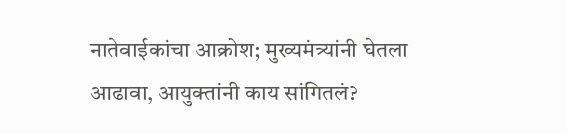नातेवाईकांचा आक्रोश; मुख्यमंत्र्यांनी घेतला आढावा, आयुक्तांनी काय सांगितलं?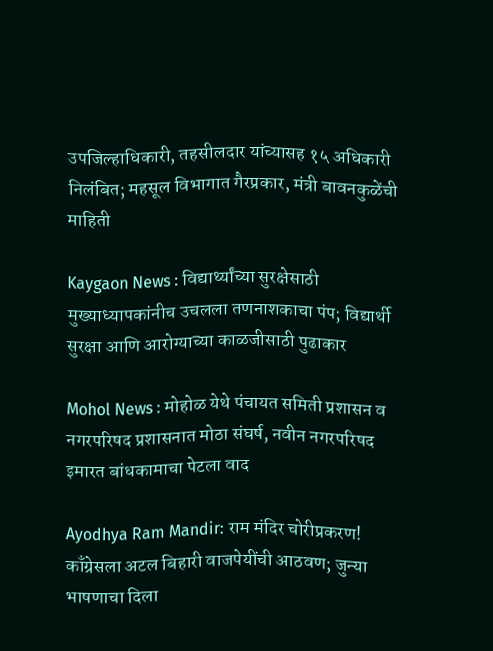उपजिल्हाधिकारी, तहसीलदार यांच्यासह १५ अधिकारी निलंबित; महसूल विभागात गैरप्रकार, मंत्री बावनकुळेंची माहिती

Kaygaon News : विद्यार्थ्यांच्या सुरक्षेसाठी मुख्याध्यापकांनीच उचलला तणनाशकाचा पंप; विद्यार्थी सुरक्षा आणि आरोग्याच्या काळजीसाठी पुढाकार

Mohol News : मोहोळ येथे पंचायत समिती प्रशासन व नगरपरिषद प्रशासनात मोठा संघर्ष, नवीन नगरपरिषद इमारत बांधकामाचा पेटला वाद

Ayodhya Ram Mandir: राम मंदिर चोरीप्रकरण! काँग्रेसला अटल बिहारी वाजपेयींची आठवण; जुन्या भाषणाचा दिला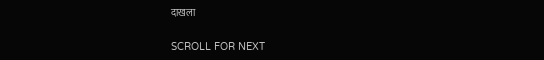दाखला

SCROLL FOR NEXT